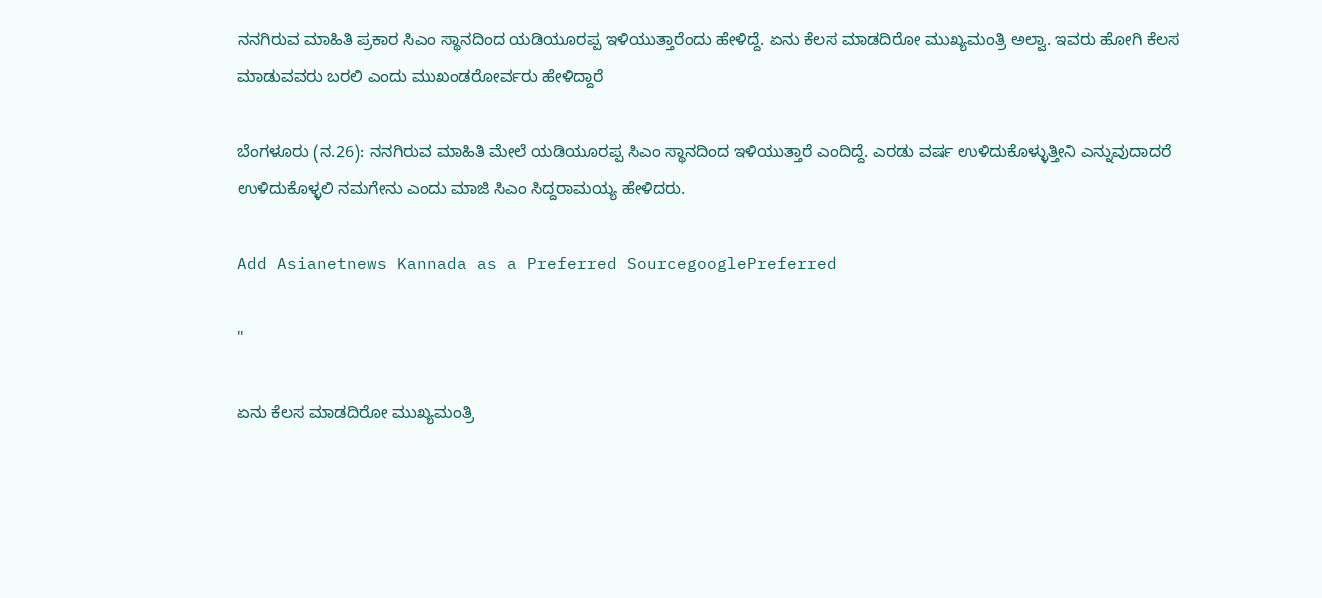ನನಗಿರುವ ಮಾಹಿತಿ ಪ್ರಕಾರ ಸಿಎಂ ಸ್ಥಾನದಿಂದ ಯಡಿಯೂರಪ್ಪ ಇಳಿಯುತ್ತಾರೆಂದು ಹೇಳಿದ್ದೆ. ಏನು ಕೆಲಸ ಮಾಡದಿರೋ ಮುಖ್ಯಮಂತ್ರಿ ಅಲ್ವಾ. ಇವರು ಹೋಗಿ ಕೆಲಸ ಮಾಡುವವರು ಬರಲಿ ಎಂದು ಮುಖಂಡರೋರ್ವರು ಹೇಳಿದ್ದಾರೆ

ಬೆಂಗಳೂರು (ನ.26): ನನಗಿರುವ ಮಾಹಿತಿ ಮೇಲೆ ಯಡಿಯೂರಪ್ಪ ಸಿಎಂ ಸ್ಥಾನದಿಂದ ಇಳಿಯುತ್ತಾರೆ ಎಂದಿದ್ದೆ. ಎರಡು ವರ್ಷ ಉಳಿದುಕೊಳ್ಳುತ್ತೀನಿ ಎನ್ನುವುದಾದರೆ ಉಳಿದುಕೊಳ್ಳಲಿ ನಮಗೇನು ಎಂದು ಮಾಜಿ ಸಿಎಂ ಸಿದ್ದರಾಮಯ್ಯ ಹೇಳಿದರು.

Add Asianetnews Kannada as a Preferred SourcegooglePreferred

"

ಏನು ಕೆಲಸ ಮಾಡದಿರೋ ಮುಖ್ಯಮಂತ್ರಿ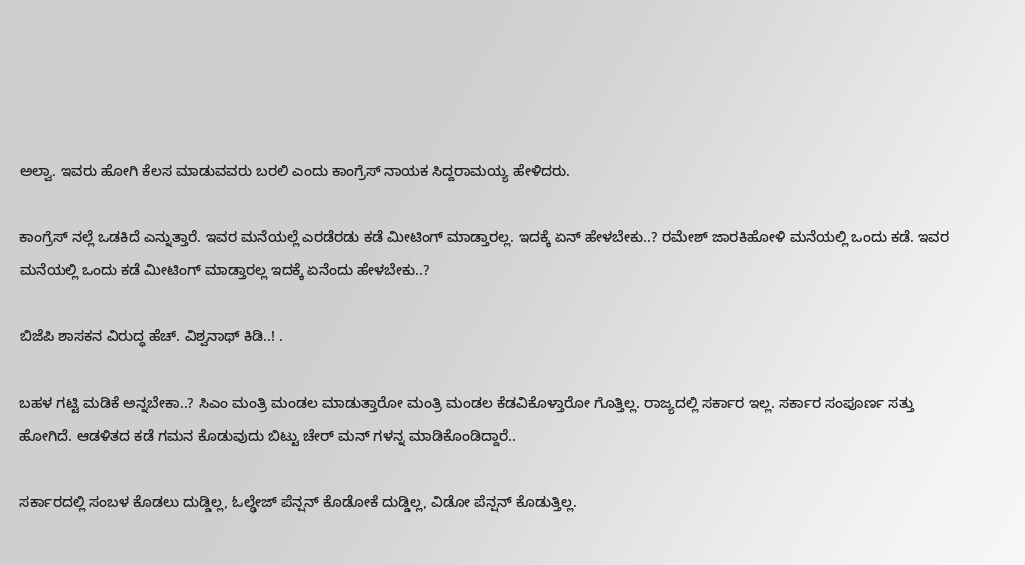ಅಲ್ವಾ. ಇವರು ಹೋಗಿ ಕೆಲಸ ಮಾಡುವವರು ಬರಲಿ ಎಂದು ಕಾಂಗ್ರೆಸ್ ನಾಯಕ ಸಿದ್ದರಾಮಯ್ಯ ಹೇಳಿದರು.

ಕಾಂಗ್ರೆಸ್ ನಲ್ಲೆ ಒಡಕಿದೆ ಎನ್ನುತ್ತಾರೆ. ಇವರ ಮನೆಯಲ್ಲೆ ಎರಡೆರಡು ಕಡೆ ಮೀಟಿಂಗ್ ಮಾಡ್ತಾರಲ್ಲ. ಇದಕ್ಕೆ ಏನ್ ಹೇಳಬೇಕು..? ರಮೇಶ್ ಜಾರಕಿಹೋಳಿ ಮನೆಯಲ್ಲಿ ಒಂದು ಕಡೆ. ಇವರ ಮನೆಯಲ್ಲಿ ಒಂದು ಕಡೆ ಮೀಟಿಂಗ್ ಮಾಡ್ತಾರಲ್ಲ ಇದಕ್ಕೆ ಏನೆಂದು ಹೇಳಬೇಕು..?

ಬಿಜೆಪಿ ಶಾಸಕನ ವಿರುದ್ಧ ಹೆಚ್‌. ವಿಶ್ವನಾಥ್‌ ಕಿಡಿ..! .

ಬಹಳ ಗಟ್ಟಿ ಮಡಿಕೆ ಅನ್ನಬೇಕಾ..? ಸಿಎಂ ಮಂತ್ರಿ ಮಂಡಲ ಮಾಡುತ್ತಾರೋ ಮಂತ್ರಿ ಮಂಡಲ ಕೆಡವಿಕೊಳ್ತಾರೋ ಗೊತ್ತಿಲ್ಲ. ರಾಜ್ಯದಲ್ಲಿ ಸರ್ಕಾರ ಇಲ್ಲ. ಸರ್ಕಾರ ಸಂಪೂರ್ಣ ಸತ್ತು ಹೋಗಿದೆ. ಆಡಳಿತದ ಕಡೆ ಗಮನ ಕೊಡುವುದು ಬಿಟ್ಟು ಚೇರ್ ಮನ್ ಗಳನ್ನ ಮಾಡಿಕೊಂಡಿದ್ದಾರೆ..

ಸರ್ಕಾರದಲ್ಲಿ ಸಂಬಳ ಕೊಡಲು ದುಡ್ಡಿಲ್ಲ, ಓಲ್ಢೇಜ್ ಪೆನ್ಷನ್ ಕೊಡೋಕೆ ದುಡ್ಡಿಲ್ಲ, ವಿಡೋ ಪೆನ್ಷನ್ ಕೊಡುತ್ತಿಲ್ಲ.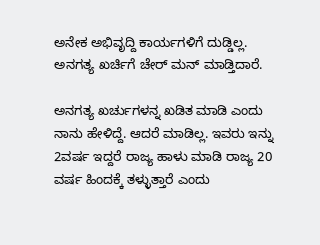ಅನೇಕ ಅಭಿವೃದ್ದಿ ಕಾರ್ಯಗಳಿಗೆ ದುಡ್ಡಿಲ್ಲ. ಅನಗತ್ಯ ಖರ್ಚಿಗೆ ಚೇರ್ ಮನ್ ಮಾಡ್ತಿದಾರೆ.

ಅನಗತ್ಯ ಖರ್ಚುಗಳನ್ನ ಖಡಿತ ಮಾಡಿ ಎಂದು ನಾನು ಹೇಳಿದ್ದೆ. ಆದರೆ ಮಾಡಿಲ್ಲ. ಇವರು ಇನ್ನು 2ವರ್ಷ ಇದ್ದರೆ ರಾಜ್ಯ ಹಾಳು ಮಾಡಿ ರಾಜ್ಯ 20 ವರ್ಷ ಹಿಂದಕ್ಕೆ ತಳ್ಳುತ್ತಾರೆ ಎಂದು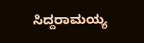ಸಿದ್ದರಾಮಯ್ಯ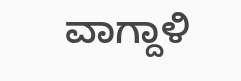ವಾಗ್ದಾಳಿ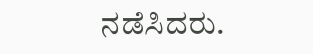ನಡೆಸಿದರು.